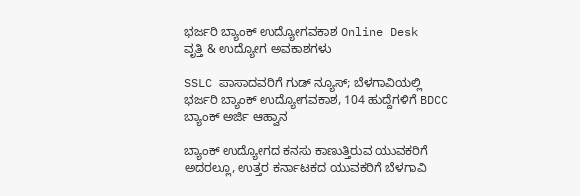ಭರ್ಜರಿ ಬ್ಯಾಂಕ್ ಉದ್ಯೋಗವಕಾಶ Online Desk
ವೃತ್ತಿ & ಉದ್ಯೋಗ ಅವಕಾಶಗಳು

SSLC ಪಾಸಾದವರಿಗೆ ಗುಡ್ ನ್ಯೂಸ್; ಬೆಳಗಾವಿಯಲ್ಲಿ ಭರ್ಜರಿ ಬ್ಯಾಂಕ್ ಉದ್ಯೋಗವಕಾಶ, 104 ಹುದ್ದೆಗಳಿಗೆ BDCC ಬ್ಯಾಂಕ್ ಅರ್ಜಿ ಆಹ್ವಾನ

ಬ್ಯಾಂಕ್ ಉದ್ಯೋಗದ ಕನಸು ಕಾಣುತ್ತಿರುವ ಯುವಕರಿಗೆ ಅದರಲ್ಲೂ, ಉತ್ತರ ಕರ್ನಾಟಕದ ಯುವಕರಿಗೆ ಬೆಳಗಾವಿ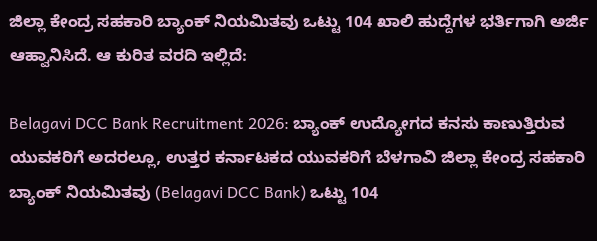ಜಿಲ್ಲಾ ಕೇಂದ್ರ ಸಹಕಾರಿ ಬ್ಯಾಂಕ್ ನಿಯಮಿತವು ಒಟ್ಟು 104 ಖಾಲಿ ಹುದ್ದೆಗಳ ಭರ್ತಿಗಾಗಿ ಅರ್ಜಿ ಆಹ್ವಾನಿಸಿದೆ. ಆ ಕುರಿತ ವರದಿ ಇಲ್ಲಿದೆ:

Belagavi DCC Bank Recruitment 2026: ಬ್ಯಾಂಕ್ ಉದ್ಯೋಗದ ಕನಸು ಕಾಣುತ್ತಿರುವ ಯುವಕರಿಗೆ ಅದರಲ್ಲೂ, ಉತ್ತರ ಕರ್ನಾಟಕದ ಯುವಕರಿಗೆ ಬೆಳಗಾವಿ ಜಿಲ್ಲಾ ಕೇಂದ್ರ ಸಹಕಾರಿ ಬ್ಯಾಂಕ್ ನಿಯಮಿತವು (Belagavi DCC Bank) ಒಟ್ಟು 104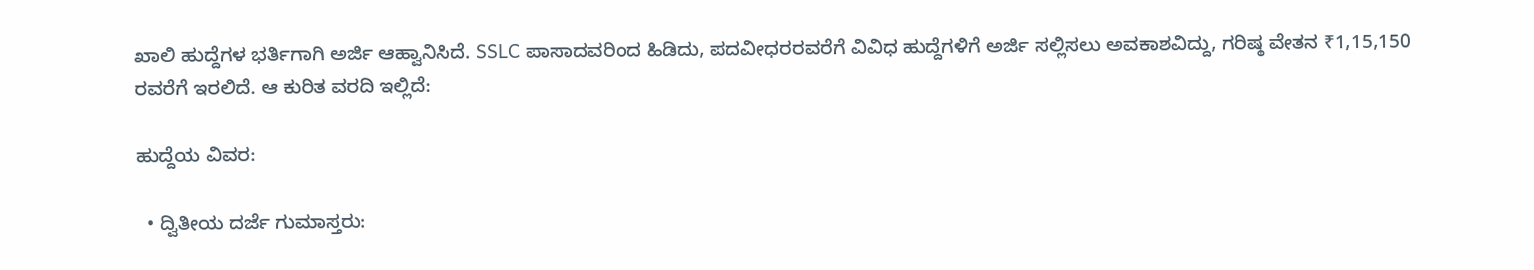ಖಾಲಿ ಹುದ್ದೆಗಳ ಭರ್ತಿಗಾಗಿ ಅರ್ಜಿ ಆಹ್ವಾನಿಸಿದೆ. SSLC ಪಾಸಾದವರಿಂದ ಹಿಡಿದು, ಪದವೀಧರರವರೆಗೆ ವಿವಿಧ ಹುದ್ದೆಗಳಿಗೆ ಅರ್ಜಿ ಸಲ್ಲಿಸಲು ಅವಕಾಶವಿದ್ದು, ಗರಿಷ್ಠ ವೇತನ ₹1,15,150 ರವರೆಗೆ ಇರಲಿದೆ. ಆ ಕುರಿತ ವರದಿ ಇಲ್ಲಿದೆ:

ಹುದ್ದೆಯ ವಿವರ:

  • ದ್ವಿತೀಯ ದರ್ಜೆ ಗುಮಾಸ್ತರು: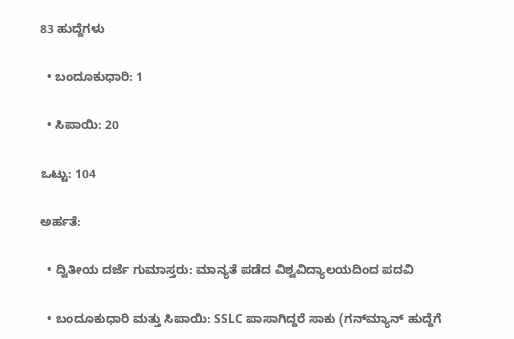83 ಹುದ್ದೆಗಳು

  • ಬಂದೂಕುಧಾರಿ: 1

  • ಸಿಪಾಯಿ: 20

ಒಟ್ಟು: 104

ಅರ್ಹತೆ:

  • ದ್ವಿತೀಯ ದರ್ಜೆ ಗುಮಾಸ್ತರು: ಮಾನ್ಯತೆ ಪಡೆದ ವಿಶ್ವವಿದ್ಯಾಲಯದಿಂದ ಪದವಿ

  • ಬಂದೂಕುಧಾರಿ ಮತ್ತು ಸಿಪಾಯಿ: SSLC ಪಾಸಾಗಿದ್ದರೆ ಸಾಕು (ಗನ್‌ಮ್ಯಾನ್ ಹುದ್ದೆಗೆ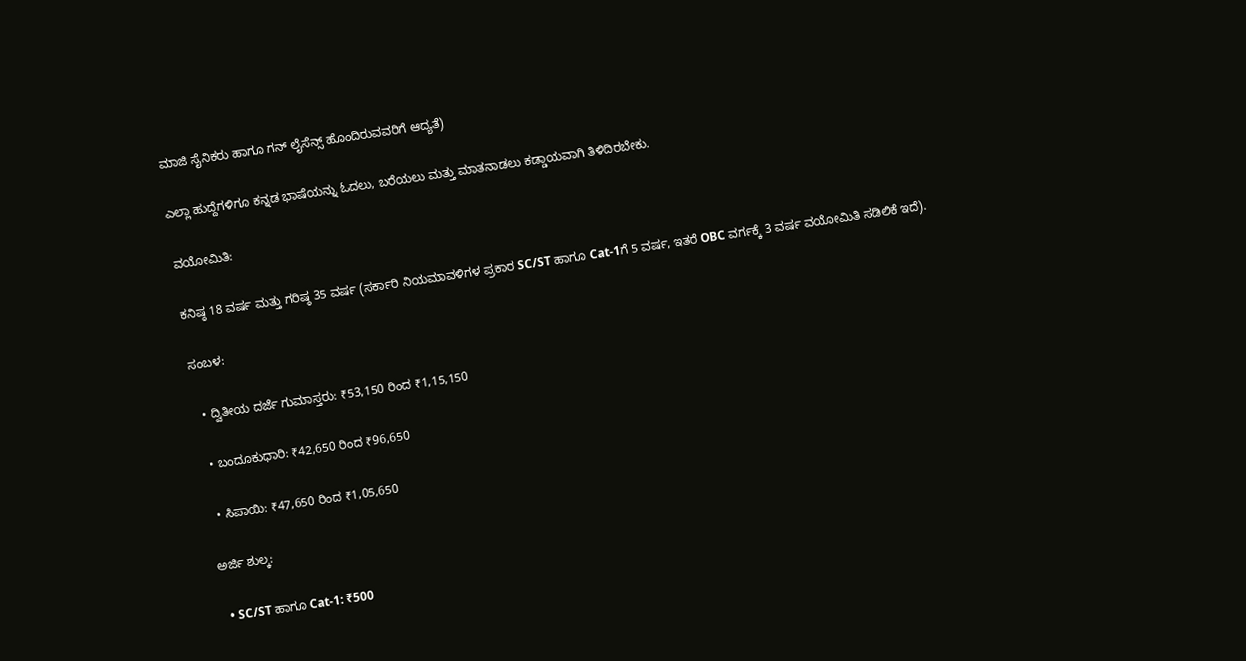ಮಾಜಿ ಸೈನಿಕರು ಹಾಗೂ ಗನ್ ಲೈಸೆನ್ಸ್ ಹೊಂದಿರುವವರಿಗೆ ಆದ್ಯತೆ)

ಎಲ್ಲಾ ಹುದ್ದೆಗಳಿಗೂ ಕನ್ನಡ ಭಾಷೆಯನ್ನು ಓದಲು, ಬರೆಯಲು ಮತ್ತು ಮಾತನಾಡಲು ಕಡ್ಡಾಯವಾಗಿ ತಿಳಿದಿರಬೇಕು.

ವಯೋಮಿತಿ:

ಕನಿಷ್ಠ 18 ವರ್ಷ ಮತ್ತು ಗರಿಷ್ಠ 35 ವರ್ಷ (ಸರ್ಕಾರಿ ನಿಯಮಾವಳಿಗಳ ಪ್ರಕಾರ SC/ST ಹಾಗೂ Cat-1ಗೆ 5 ವರ್ಷ, ಇತರೆ OBC ವರ್ಗಕ್ಕೆ 3 ವರ್ಷ ವಯೋಮಿತಿ ಸಡಿಲಿಕೆ ಇದೆ).

ಸಂಬಳ:

  • ದ್ವಿತೀಯ ದರ್ಜೆ ಗುಮಾಸ್ತರು: ₹53,150 ರಿಂದ ₹1,15,150

  • ಬಂದೂಕುಧಾರಿ: ₹42,650 ರಿಂದ ₹96,650

  • ಸಿಪಾಯಿ: ₹47,650 ರಿಂದ ₹1,05,650

ಅರ್ಜಿ ಶುಲ್ಕ:

  • SC/ST ಹಾಗೂ Cat-1: ₹500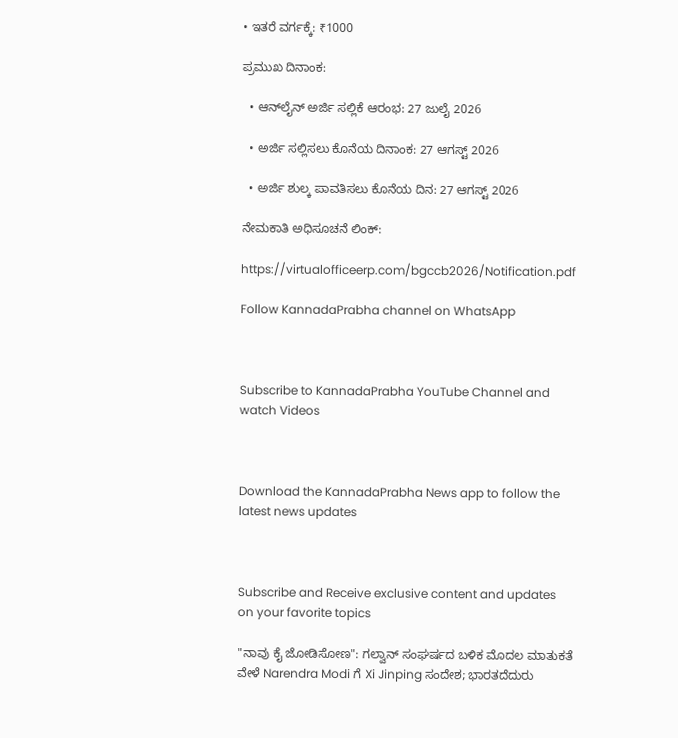• ಇತರೆ ವರ್ಗಕ್ಕೆ: ₹1000

ಪ್ರಮುಖ ದಿನಾಂಕ:

  • ಆನ್‌ಲೈನ್ ಅರ್ಜಿ ಸಲ್ಲಿಕೆ ಆರಂಭ: 27 ಜುಲೈ 2026

  • ಅರ್ಜಿ ಸಲ್ಲಿಸಲು ಕೊನೆಯ ದಿನಾಂಕ: 27 ಆಗಸ್ಟ್ 2026

  • ಅರ್ಜಿ ಶುಲ್ಕ ಪಾವತಿಸಲು ಕೊನೆಯ ದಿನ: 27 ಆಗಸ್ಟ್ 2026

ನೇಮಕಾತಿ ಅಧಿಸೂಚನೆ ಲಿಂಕ್:

https://virtualofficeerp.com/bgccb2026/Notification.pdf

Follow KannadaPrabha channel on WhatsApp



Subscribe to KannadaPrabha YouTube Channel and watch Videos



Download the KannadaPrabha News app to follow the latest news updates



Subscribe and Receive exclusive content and updates on your favorite topics

"ನಾವು ಕೈ ಜೋಡಿಸೋಣ": ಗಲ್ವಾನ್ ಸಂಘರ್ಷದ ಬಳಿಕ ಮೊದಲ ಮಾತುಕತೆ ವೇಳೆ Narendra Modi ಗೆ Xi Jinping ಸಂದೇಶ; ಭಾರತದೆದುರು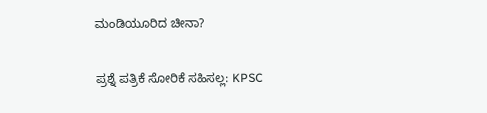ಮಂಡಿಯೂರಿದ ಚೀನಾ?

ಪ್ರಶ್ನೆ ಪತ್ರಿಕೆ ಸೋರಿಕೆ ಸಹಿಸಲ್ಲ: KPSC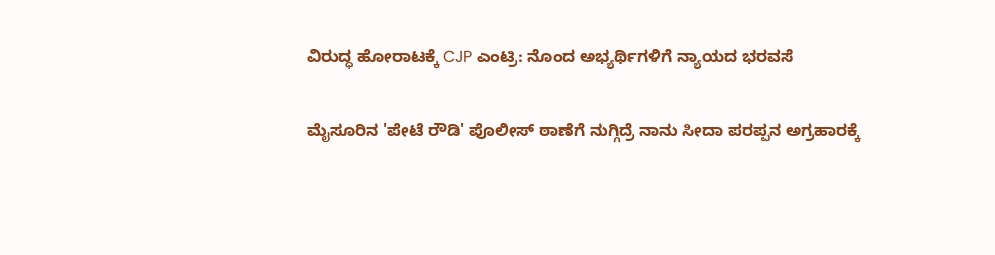ವಿರುದ್ಧ ಹೋರಾಟಕ್ಕೆ CJP ಎಂಟ್ರಿ: ನೊಂದ ಅಭ್ಯರ್ಥಿಗಳಿಗೆ ನ್ಯಾಯದ ಭರವಸೆ

ಮೈಸೂರಿನ 'ಪೇಟೆ ರೌಡಿ' ಪೊಲೀಸ್ ಠಾಣೆಗೆ ನುಗ್ಗಿದ್ರೆ ನಾನು ಸೀದಾ ಪರಪ್ಪನ ಅಗ್ರಹಾರಕ್ಕೆ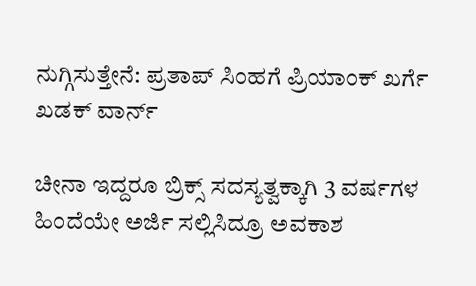ನುಗ್ಗಿಸುತ್ತೇನೆ: ಪ್ರತಾಪ್ ಸಿಂಹಗೆ ಪ್ರಿಯಾಂಕ್ ಖರ್ಗೆ ಖಡಕ್ ವಾರ್ನ್

ಚೀನಾ ಇದ್ದರೂ ಬ್ರಿಕ್ಸ್‌ ಸದಸ್ಯತ್ವಕ್ಕಾಗಿ 3 ವರ್ಷಗಳ ಹಿಂದೆಯೇ ಅರ್ಜಿ ಸಲ್ಲಿಸಿದ್ರೂ ಅವಕಾಶ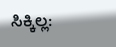ಸಿಕ್ಕಿಲ್ಲ: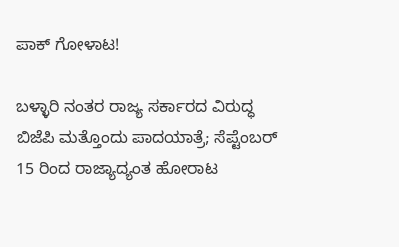ಪಾಕ್ ಗೋಳಾಟ!

ಬಳ್ಳಾರಿ ನಂತರ ರಾಜ್ಯ ಸರ್ಕಾರದ ವಿರುದ್ಧ ಬಿಜೆಪಿ ಮತ್ತೊಂದು ಪಾದಯಾತ್ರೆ; ಸೆಪ್ಟೆಂಬರ್ 15 ರಿಂದ ರಾಜ್ಯಾದ್ಯಂತ ಹೋರಾಟ